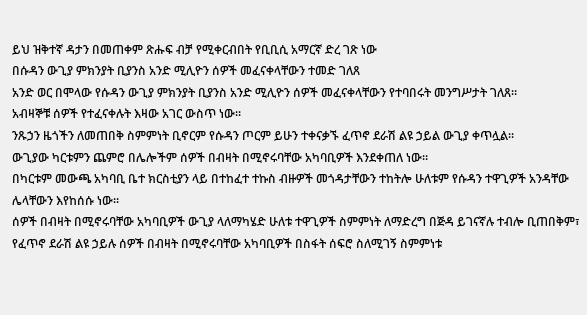ይህ ዝቅተኛ ዳታን በመጠቀም ጽሑፍ ብቻ የሚቀርብበት የቢቢሲ አማርኛ ድረ ገጽ ነው
በሱዳን ውጊያ ምክንያት ቢያንስ አንድ ሚሊዮን ሰዎች መፈናቀላቸውን ተመድ ገለጸ
አንድ ወር በሞላው የሱዳን ውጊያ ምክንያት ቢያንስ አንድ ሚሊዮን ሰዎች መፈናቀላቸውን የተባበሩት መንግሥታት ገለጸ።
አብዛኞቹ ሰዎች የተፈናቀሉት እዛው አገር ውስጥ ነው።
ንጹኃን ዜጎችን ለመጠበቅ ስምምነት ቢኖርም የሱዳን ጦርም ይሁን ተቀናቃኙ ፈጥኖ ደራሽ ልዩ ኃይል ውጊያ ቀጥሏል።
ውጊያው ካርቱምን ጨምሮ በሌሎችም ሰዎች በብዛት በሚኖሩባቸው አካባቢዎች እንደቀጠለ ነው።
በካርቱም መውጫ አካባቢ ቤተ ክርስቲያን ላይ በተከፈተ ተኩስ ብዙዎች መጎዳታቸውን ተከትሎ ሁለቱም የሱዳን ተዋጊዎች አንዳቸው ሌላቸውን እየከሰሱ ነው።
ሰዎች በብዛት በሚኖሩባቸው አካባቢዎች ውጊያ ላለማካሄድ ሁለቱ ተዋጊዎች ስምምነት ለማድረግ በጅዳ ይገናኛሉ ተብሎ ቢጠበቅም፣ የፈጥኖ ደራሽ ልዩ ኃይሉ ሰዎች በብዛት በሚኖሩባቸው አካባቢዎች በስፋት ሰፍሮ ስለሚገኝ ስምምነቱ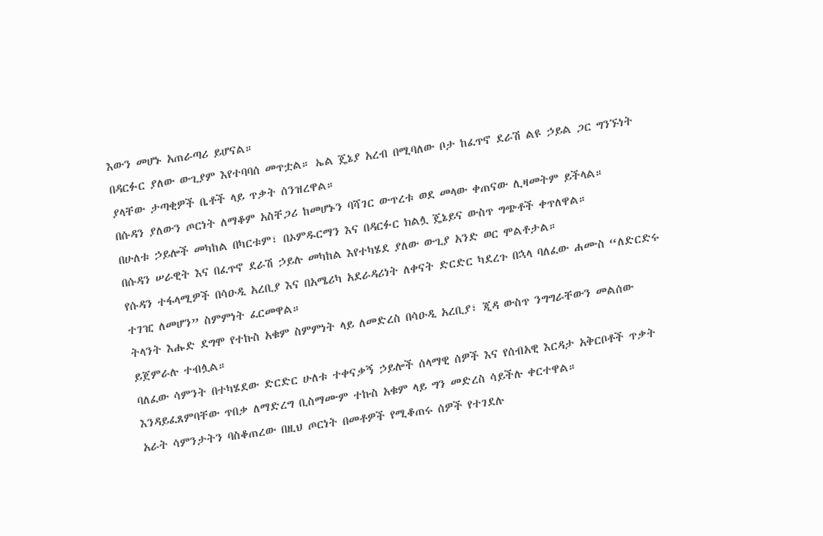እውን መሆኑ አጠራጣሪ ይሆናል።
በዳርፉር ያለው ውጊያም እየተባባሰ መጥቷል። ኤል ጄኔያ አረብ በሚባለው ቦታ ከፈጥኖ ደራሽ ልዩ ኃይል ጋር ግንኙነት ያላቸው ታጣቂዎች ቤቶች ላይ ጥቃት ሰንዝረዋል።
በሱዳን ያለውን ጦርነት ለማቆም አስቸጋሪ ከመሆኑን ባሻገር ውጥረቱ ወደ መላው ቀጠናው ሊዛመትም ይችላል።
በሁለቱ ኃይሎች መካከል በካርቱም፣ በኦምዱርማን እና በዳርፉር ክልሏ ጄኔይና ውስጥ ግጭቶች ቀጥለዋል።
በሱዳን ሠራዊት እና በፈጥኖ ደራሽ ኃይሉ መካከል እየተካሄደ ያለው ውጊያ አንድ ወር ሞልቶታል።
የሱዳን ተፋላሚዎች በሳዑዲ አረቢያ እና በአሜሪካ አደራዳሪነት ለቀናት ድርድር ካደረጉ በኋላ ባለፈው ሐሙስ “ለድርድሩ ተገዢ ለመሆን” ስምምነት ፈርመዋል።
ትላንት እሑድ ደግሞ የተኩስ አቁም ስምምነት ላይ ለመድረስ በሳዑዲ አረቢያ፣ ጂዳ ውስጥ ንግግራቸውን መልሰው ይጀምራሉ ተብሏል።
ባለፈው ሳምንት በተካሄደው ድርድር ሁለቱ ተቀናቃኝ ኃይሎች ሰላማዊ ሰዎች እና የሰብአዊ እርዳታ አቅርቦቶች ጥቃት እንዳይፈጸምባቸው ጥበቃ ለማድረግ ቢስማሙም ተኩስ አቁም ላይ ግን መድረስ ሳይችሉ ቀርተዋል።
አራት ሳምንታትን ባስቆጠረው በዚህ ጦርነት በመቶዎች የሚቆጠሩ ሰዎች የተገደሉ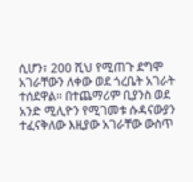ሲሆን፣ 200 ሺህ የሚጠጉ ደግሞ አገራቸውን ለቀው ወደ ጎረቤት አገራት ተሰደዋል። በተጨማሪም ቢያንስ ወደ አንድ ሚሊዮን የሚገመቱ ሱዳናውያን ተፈናቅለው እዚያው አገራቸው ውስጥ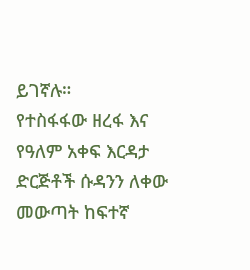ይገኛሉ።
የተስፋፋው ዘረፋ እና የዓለም አቀፍ እርዳታ ድርጅቶች ሱዳንን ለቀው መውጣት ከፍተኛ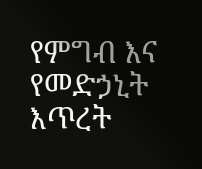የምግብ እና የመድኃኒት እጥረት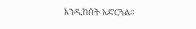እንዲከሰት አድርጓል።